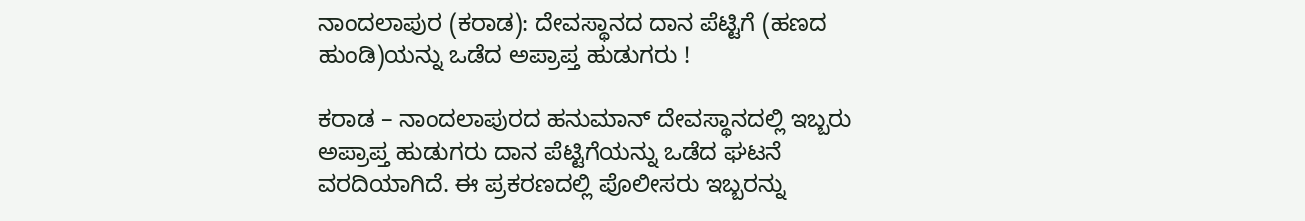ನಾಂದಲಾಪುರ (ಕರಾಡ): ದೇವಸ್ಥಾನದ ದಾನ ಪೆಟ್ಟಿಗೆ (ಹಣದ ಹುಂಡಿ)ಯನ್ನು ಒಡೆದ ಅಪ್ರಾಪ್ತ ಹುಡುಗರು !

ಕರಾಡ – ನಾಂದಲಾಪುರದ ಹನುಮಾನ್ ದೇವಸ್ಥಾನದಲ್ಲಿ ಇಬ್ಬರು ಅಪ್ರಾಪ್ತ ಹುಡುಗರು ದಾನ ಪೆಟ್ಟಿಗೆಯನ್ನು ಒಡೆದ ಘಟನೆ ವರದಿಯಾಗಿದೆ. ಈ ಪ್ರಕರಣದಲ್ಲಿ ಪೊಲೀಸರು ಇಬ್ಬರನ್ನು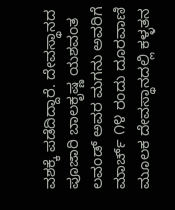ವಶಕ್ಕೆ ಪಡೆದಿದ್ದಾರೆ. ದೇವಸ್ಥಾನದ ಪೂಜಾರಿ ಬಾಲಕೃಷ್ಣ ಯಶವಂತ ಲವಂಡ್ ಅವರ ಮಗನು ಅವರಿಗೆ ಮಾರ್ಚ್ ೧೪ ರಂದು ದೂರವಾಣಿ ಮೂಲಕ ದೇವಸ್ಥಾನದಲ್ಲಿ ಕಳ್ಳತನ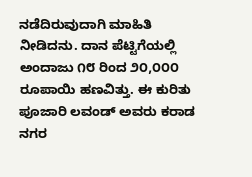ನಡೆದಿರುವುದಾಗಿ ಮಾಹಿತಿ ನೀಡಿದನು. ದಾನ ಪೆಟ್ಟಿಗೆಯಲ್ಲಿ ಅಂದಾಜು ೧೮ ರಿಂದ ೨೦,೦೦೦ ರೂಪಾಯಿ ಹಣವಿತ್ತು. ಈ ಕುರಿತು ಪೂಜಾರಿ ಲವಂಡ್ ಅವರು ಕರಾಡ ನಗರ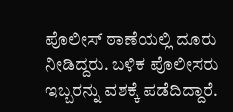ಪೊಲೀಸ್ ಠಾಣೆಯಲ್ಲಿ ದೂರು ನೀಡಿದ್ದರು. ಬಳಿಕ ಪೊಲೀಸರು ಇಬ್ಬರನ್ನು ವಶಕ್ಕೆ ಪಡೆದಿದ್ದಾರೆ.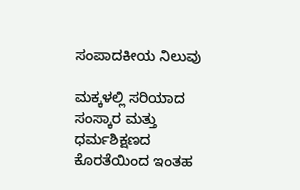ಸಂಪಾದಕೀಯ ನಿಲುವು

ಮಕ್ಕಳಲ್ಲಿ ಸರಿಯಾದ ಸಂಸ್ಕಾರ ಮತ್ತು ಧರ್ಮಶಿಕ್ಷಣದ ಕೊರತೆಯಿಂದ ಇಂತಹ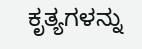ಕೃತ್ಯಗಳನ್ನು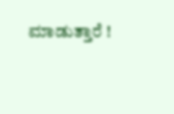ಮಾಡುತ್ತಾರೆ !